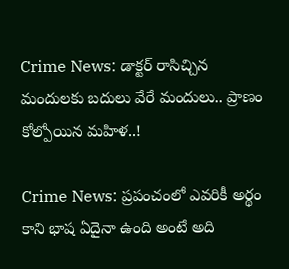Crime News: డాక్టర్ రాసిచ్చిన మందులకు బదులు వేరే మందులు.. ప్రాణం కోల్పోయిన మహిళ..!

Crime News: ప్రపంచంలో ఎవరికీ అర్థం కాని భాష ఏదైనా ఉంది అంటే అది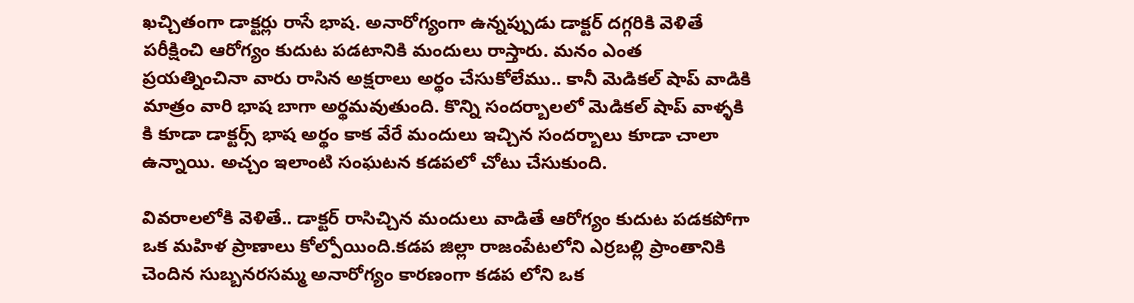ఖచ్చితంగా డాక్టర్లు రాసే భాష. అనారోగ్యంగా ఉన్నప్పుడు డాక్టర్ దగ్గరికి వెళితే పరీక్షించి ఆరోగ్యం కుదుట పడటానికి మందులు రాస్తారు. మనం ఎంత ప్రయత్నించినా వారు రాసిన అక్షరాలు అర్థం చేసుకోలేము.. కానీ మెడికల్ షాప్ వాడికి మాత్రం వారి భాష బాగా అర్థమవుతుంది. కొన్ని సందర్బాలలో మెడికల్ షాప్ వాళ్ళకి కి కూడా డాక్టర్స్ భాష అర్థం కాక వేరే మందులు ఇచ్చిన సందర్బాలు కూడా చాలా ఉన్నాయి. అచ్చం ఇలాంటి సంఘటన కడపలో చోటు చేసుకుంది.

వివరాలలోకి వెళితే.. డాక్టర్ రాసిచ్చిన మందులు వాడితే ఆరోగ్యం కుదుట పడకపోగా ఒక మహిళ ప్రాణాలు కోల్పోయింది.కడప జిల్లా రాజంపేటలోని ఎర్రబల్లి ప్రాంతానికి చెందిన సుబ్బనరసమ్మ అనారోగ్యం కారణంగా కడప లోని ఒక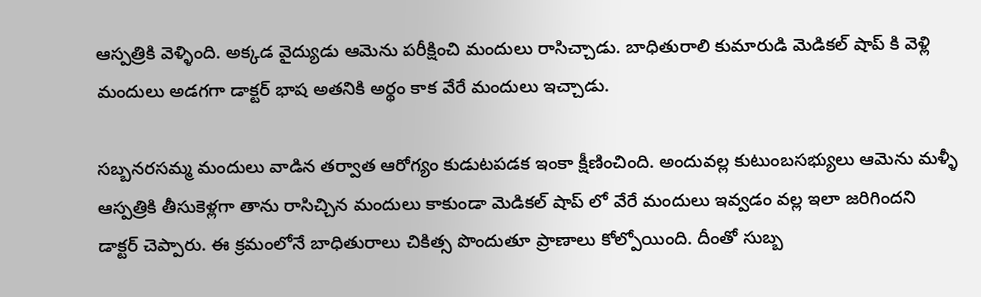ఆస్పత్రికి వెళ్ళింది. అక్కడ వైద్యుడు ఆమెను పరీక్షించి మందులు రాసిచ్చాడు. బాధితురాలి కుమారుడి మెడికల్ షాప్ కి వెళ్లి మందులు అడగగా డాక్టర్ భాష అతనికి అర్థం కాక వేరే మందులు ఇచ్చాడు.

సబ్బనరసమ్మ మందులు వాడిన తర్వాత ఆరోగ్యం కుడుటపడక ఇంకా క్షీణించింది. అందువల్ల కుటుంబసభ్యులు ఆమెను మళ్ళీ ఆస్పత్రికి తీసుకెళ్లగా తాను రాసిచ్చిన మందులు కాకుండా మెడికల్ షాప్ లో వేరే మందులు ఇవ్వడం వల్ల ఇలా జరిగిందని డాక్టర్ చెప్పారు. ఈ క్రమంలోనే బాధితురాలు చికిత్స పొందుతూ ప్రాణాలు కోల్పోయింది. దీంతో సుబ్బ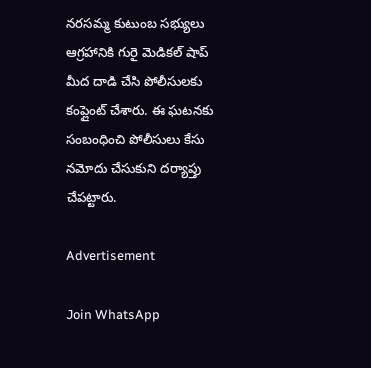నరసమ్మ కుటుంబ సభ్యులు ఆగ్రహానికి గురై మెడికల్ షాప్ మీద దాడి చేసి పోలీసులకు కంప్లైంట్ చేశారు. ఈ ఘటనకు సంబంధించి పోలీసులు కేసు నమోదు చేసుకుని దర్యాప్తు చేపట్టారు.

Advertisement

Join WhatsApp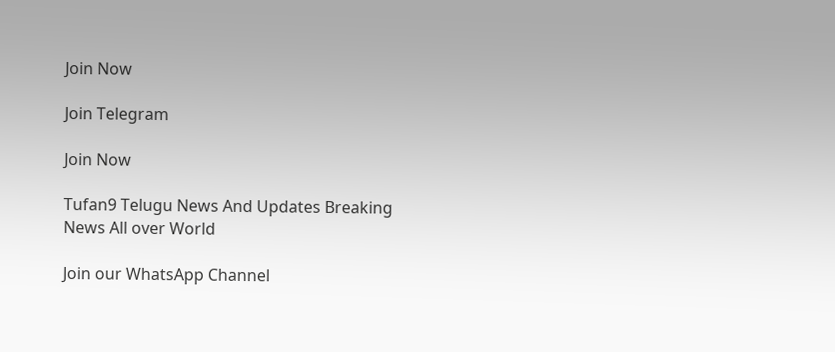Join Now

Join Telegram

Join Now

Tufan9 Telugu News And Updates Breaking News All over World

Join our WhatsApp Channel